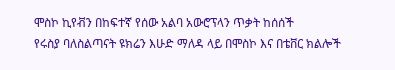ሞስኮ ኪየቭን በከፍተኛ የሰው አልባ አውሮፕላን ጥቃት ከሰሰች
የሩስያ ባለስልጣናት ዩክሬን እሁድ ማለዳ ላይ በሞስኮ እና በቴቨር ክልሎች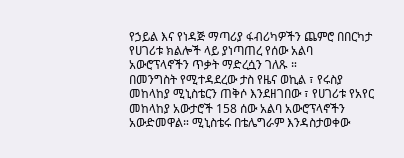የኃይል እና የነዳጅ ማጣሪያ ፋብሪካዎችን ጨምሮ በበርካታ የሀገሪቱ ክልሎች ላይ ያነጣጠረ የሰው አልባ አውሮፕላኖችን ጥቃት ማድረሷን ገለጹ ።
በመንግስት የሚተዳደረው ታስ የዜና ወኪል ፣ የሩስያ መከላከያ ሚኒስቴርን ጠቅሶ እንደዘገበው ፣ የሀገሪቱ የአየር መከላከያ አውታሮች 158 ሰው አልባ አውሮፕላኖችን አውድመዋል። ሚኒስቴሩ በቴሌግራም እንዳስታወቀው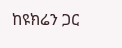ከዩክሬን ጋር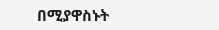በሚያዋስኑት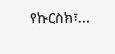የኩርስክ፣...